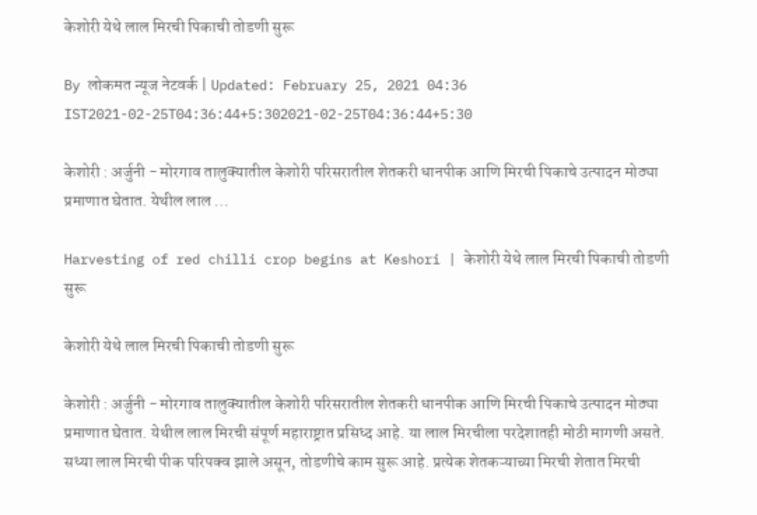केशोरी येथे लाल मिरची पिकाची तोडणी सुरू

By लोकमत न्यूज नेटवर्क | Updated: February 25, 2021 04:36 IST2021-02-25T04:36:44+5:302021-02-25T04:36:44+5:30

केशोरी : अर्जुनी - मोरगाव तालुक्यातील केशोरी परिसरातील शेतकरी धानपीक आणि मिरची पिकाचे उत्पादन मोठ्या प्रमाणात घेतात. येथील लाल ...

Harvesting of red chilli crop begins at Keshori | केशोरी येथे लाल मिरची पिकाची तोडणी सुरू

केशोरी येथे लाल मिरची पिकाची तोडणी सुरू

केशोरी : अर्जुनी - मोरगाव तालुक्यातील केशोरी परिसरातील शेतकरी धानपीक आणि मिरची पिकाचे उत्पादन मोठ्या प्रमाणात घेतात. येथील लाल मिरची संपूर्ण महाराष्ट्रात प्रसिध्द आहे. या लाल मिरचीला परदेशातही मोठी मागणी असते. सध्या लाल मिरची पीक परिपक्व झाले असून, तोडणीचे काम सुरू आहे. प्रत्येक शेतकऱ्याच्या मिरची शेतात मिरची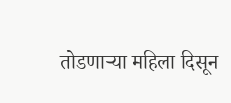तोडणाऱ्या महिला दिसून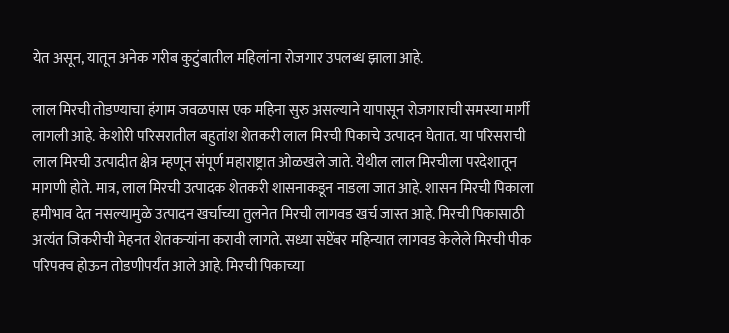येत असून, यातून अनेक गरीब कुटुंबातील महिलांना रोजगार उपलब्ध झाला आहे.

लाल मिरची तोडण्याचा हंगाम जवळपास एक महिना सुरु असल्याने यापासून रोजगाराची समस्या मार्गी लागली आहे. केशोरी परिसरातील बहुतांश शेतकरी लाल मिरची पिकाचे उत्पादन घेतात. या परिसराची लाल मिरची उत्पादीत क्षेत्र म्हणून संपूर्ण महाराष्ट्रात ओळखले जाते. येथील लाल मिरचीला परदेशातून मागणी होते. मात्र, लाल मिरची उत्पादक शेतकरी शासनाकडून नाडला जात आहे. शासन मिरची पिकाला हमीभाव देत नसल्यामुळे उत्पादन खर्चाच्या तुलनेत मिरची लागवड खर्च जास्त आहे. मिरची पिकासाठी अत्यंत जिकरीची मेहनत शेतकऱ्यांना करावी लागते. सध्या सप्टेंबर महिन्यात लागवड केलेले मिरची पीक परिपक्व होऊन तोडणीपर्यंत आले आहे. मिरची पिकाच्या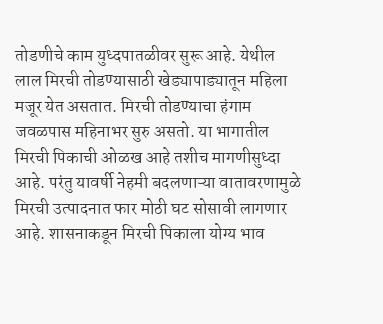तोडणीचे काम युध्दपातळीवर सुरू आहे. येथील लाल मिरची तोडण्यासाठी खेड्यापाड्यातून महिला मजूर येत असतात. मिरची तोडण्याचा हंगाम जवळपास महिनाभर सुरु असतो. या भागातील मिरची पिकाची ओळख आहे तशीच मागणीसुध्दा आहे. परंतु यावर्षी नेहमी बदलणाऱ्या वातावरणामुळे मिरची उत्पादनात फार मोठी घट सोसावी लागणार आहे. शासनाकडून मिरची पिकाला योग्य भाव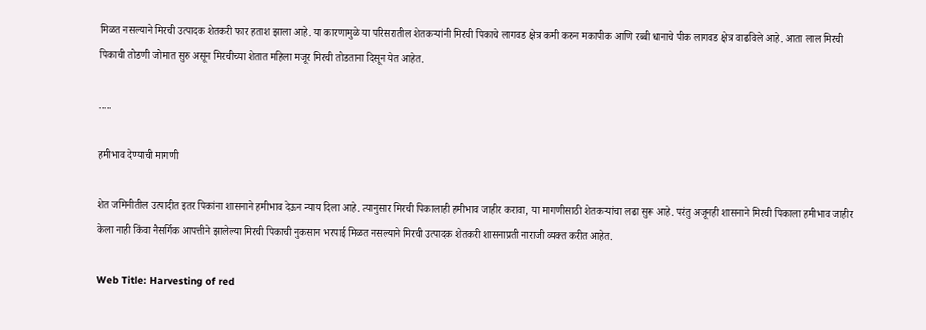मिळत नसल्याने मिरची उत्पादक शेतकरी फार हताश झाला आहे. या कारणामुळे या परिसरातील शेतकऱ्यांनी मिरची पिकाचे लागवड क्षेत्र कमी करुन मकापीक आणि रब्बी धानाचे पीक लागवड क्षेत्र वाढविले आहे. आता लाल मिरची पिकाची तोडणी जोमात सुरु असून मिरचीच्या शेतात महिला मजूर मिरची तोडताना दिसून येत आहेत.

.....

हमीभाव देण्याची मागणी

शेत जमिनीतील उत्पादीत इतर पिकांना शासनाने हमीभाव देऊन न्याय दिला आहे. त्यानुसार मिरची पिकालाही हमीभाव जाहीर करावा, या मागणीसाठी शेतकऱ्यांचा लढा सुरू आहे. परंतु अजूनही शासनाने मिरची पिकाला हमीभाव जाहीर केला नाही किंवा नैसर्गिक आपत्तीने झालेल्या मिरची पिकाची नुकसान भरपाई मिळत नसल्याने मिरची उत्पादक शेतकरी शासनाप्रती नाराजी व्यक्त करीत आहेत.

Web Title: Harvesting of red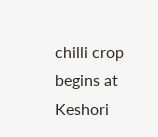chilli crop begins at Keshori